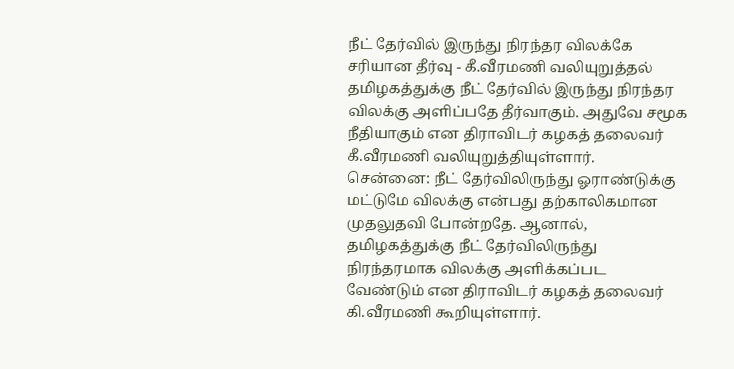நீட் தேர்வில் இருந்து நிரந்தர விலக்கே சரியான தீர்வு - கீ.வீரமணி வலியுறுத்தல்
தமிழகத்துக்கு நீட் தேர்வில் இருந்து நிரந்தர விலக்கு அளிப்பதே தீர்வாகும். அதுவே சமூக நீதியாகும் என திராவிடர் கழகத் தலைவர் கீ.வீரமணி வலியுறுத்தியுள்ளார்.
சென்னை: நீட் தேர்விலிருந்து ஓராண்டுக்கு மட்டுமே விலக்கு என்பது தற்காலிகமான முதலுதவி போன்றதே. ஆனால், தமிழகத்துக்கு நீட் தேர்விலிருந்து நிரந்தரமாக விலக்கு அளிக்கப்பட வேண்டும் என திராவிடர் கழகத் தலைவர் கி.வீரமணி கூறியுள்ளார்.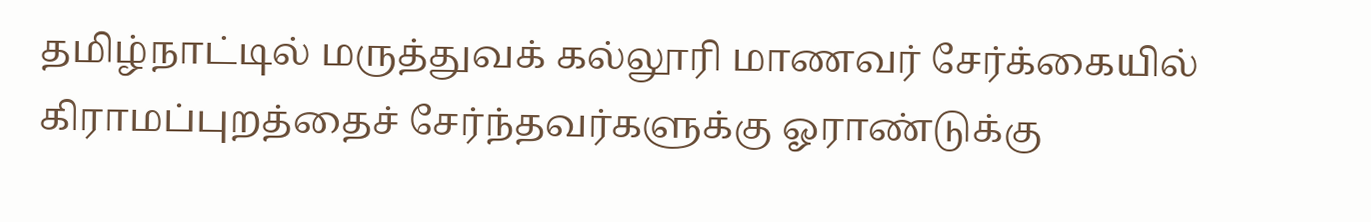தமிழ்நாட்டில் மருத்துவக் கல்லூரி மாணவர் சேர்க்கையில் கிராமப்புறத்தைச் சேர்ந்தவர்களுக்கு ஓராண்டுக்கு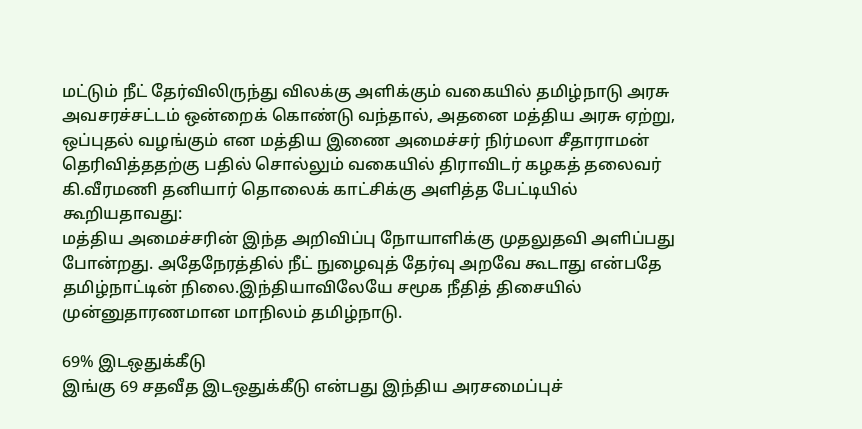மட்டும் நீட் தேர்விலிருந்து விலக்கு அளிக்கும் வகையில் தமிழ்நாடு அரசு அவசரச்சட்டம் ஒன்றைக் கொண்டு வந்தால், அதனை மத்திய அரசு ஏற்று, ஒப்புதல் வழங்கும் என மத்திய இணை அமைச்சர் நிர்மலா சீதாராமன் தெரிவித்ததற்கு பதில் சொல்லும் வகையில் திராவிடர் கழகத் தலைவர் கி.வீரமணி தனியார் தொலைக் காட்சிக்கு அளித்த பேட்டியில் கூறியதாவது:
மத்திய அமைச்சரின் இந்த அறிவிப்பு நோயாளிக்கு முதலுதவி அளிப்பது போன்றது. அதேநேரத்தில் நீட் நுழைவுத் தேர்வு அறவே கூடாது என்பதே தமிழ்நாட்டின் நிலை.இந்தியாவிலேயே சமூக நீதித் திசையில் முன்னுதாரணமான மாநிலம் தமிழ்நாடு.

69% இடஒதுக்கீடு
இங்கு 69 சதவீத இடஒதுக்கீடு என்பது இந்திய அரசமைப்புச்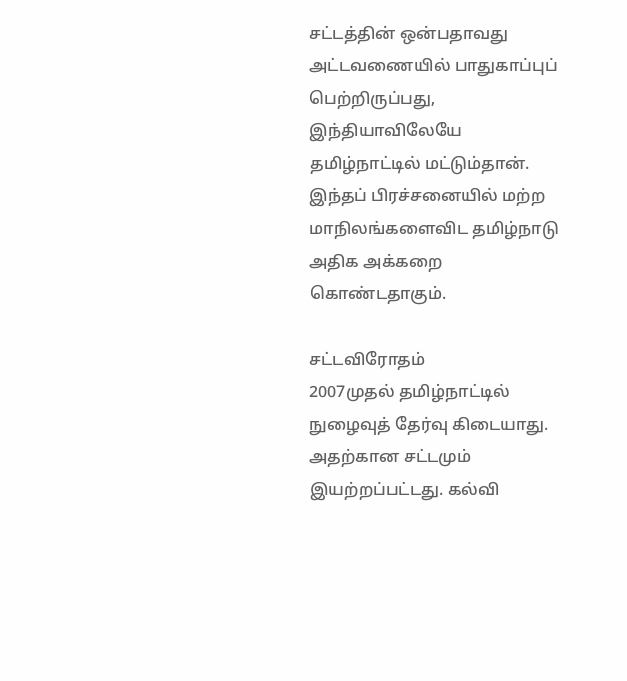சட்டத்தின் ஒன்பதாவது அட்டவணையில் பாதுகாப்புப் பெற்றிருப்பது, இந்தியாவிலேயே தமிழ்நாட்டில் மட்டும்தான். இந்தப் பிரச்சனையில் மற்ற மாநிலங்களைவிட தமிழ்நாடு அதிக அக்கறை கொண்டதாகும்.

சட்டவிரோதம்
2007முதல் தமிழ்நாட்டில் நுழைவுத் தேர்வு கிடையாது. அதற்கான சட்டமும் இயற்றப்பட்டது. கல்வி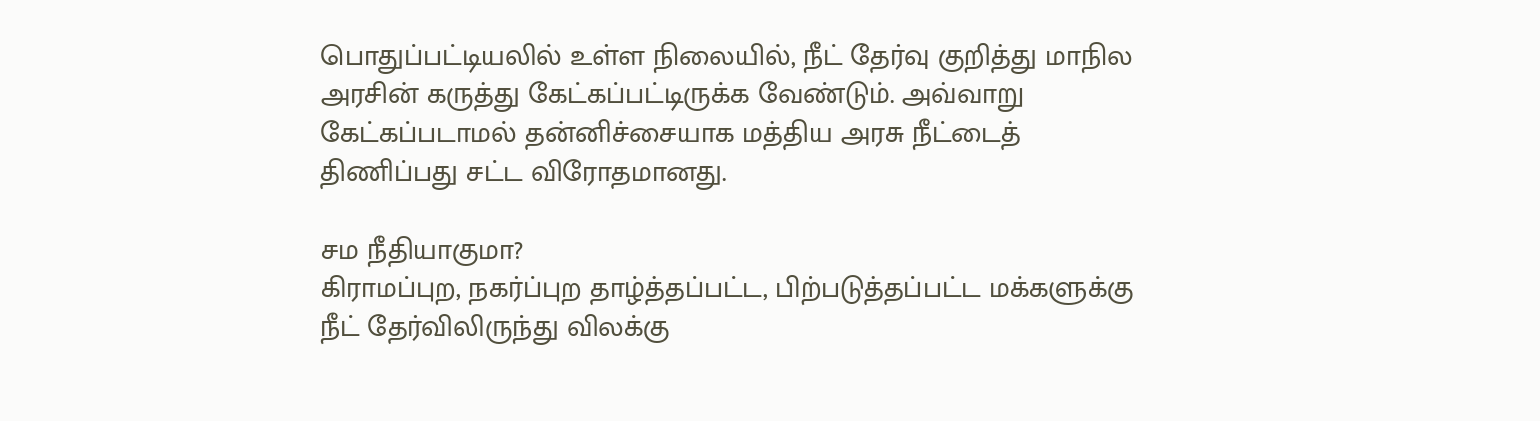பொதுப்பட்டியலில் உள்ள நிலையில், நீட் தேர்வு குறித்து மாநில அரசின் கருத்து கேட்கப்பட்டிருக்க வேண்டும். அவ்வாறு கேட்கப்படாமல் தன்னிச்சையாக மத்திய அரசு நீட்டைத் திணிப்பது சட்ட விரோதமானது.

சம நீதியாகுமா?
கிராமப்புற, நகர்ப்புற தாழ்த்தப்பட்ட, பிற்படுத்தப்பட்ட மக்களுக்கு நீட் தேர்விலிருந்து விலக்கு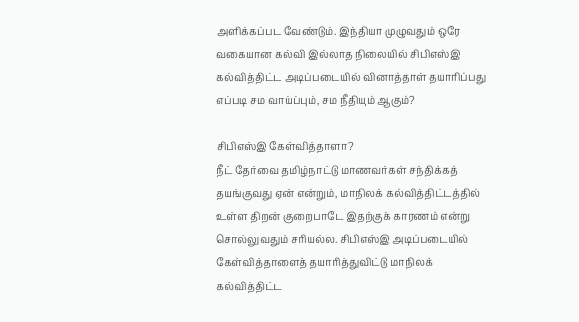அளிக்கப்பட வேண்டும். இந்தியா முழுவதும் ஒரே வகையான கல்வி இல்லாத நிலையில் சிபிஎஸ்இ கல்வித்திட்ட அடிப்படையில் வினாத்தாள் தயாரிப்பது எப்படி சம வாய்ப்பும், சம நீதியும் ஆகும்?

சிபிஎஸ்இ கேள்வித்தாளா?
நீட் தேர்வை தமிழ்நாட்டு மாணவர்கள் சந்திக்கத் தயங்குவது ஏன் என்றும், மாநிலக் கல்வித்திட்டத்தில் உள்ள திறன் குறைபாடே இதற்குக் காரணம் என்று சொல்லுவதும் சரியல்ல. சிபிஎஸ்இ அடிப்படையில் கேள்வித்தாளைத் தயாரித்துவிட்டு மாநிலக் கல்வித்திட்ட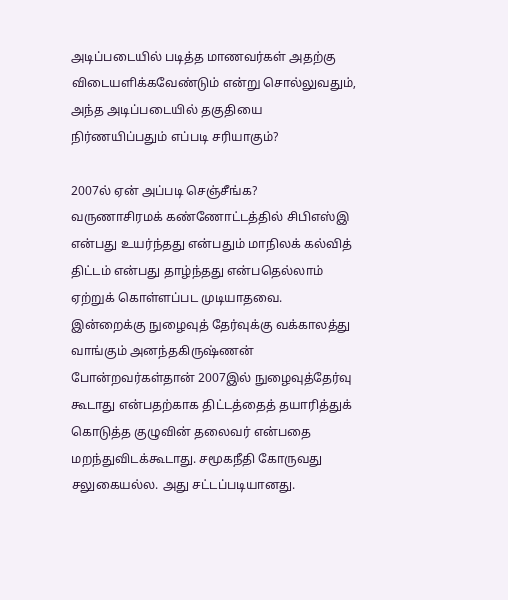அடிப்படையில் படித்த மாணவர்கள் அதற்கு விடையளிக்கவேண்டும் என்று சொல்லுவதும், அந்த அடிப்படையில் தகுதியை நிர்ணயிப்பதும் எப்படி சரியாகும்?

2007ல் ஏன் அப்படி செஞ்சீங்க?
வருணாசிரமக் கண்ணோட்டத்தில் சிபிஎஸ்இ என்பது உயர்ந்தது என்பதும் மாநிலக் கல்வித் திட்டம் என்பது தாழ்ந்தது என்பதெல்லாம் ஏற்றுக் கொள்ளப்பட முடியாதவை. இன்றைக்கு நுழைவுத் தேர்வுக்கு வக்காலத்து வாங்கும் அனந்தகிருஷ்ணன் போன்றவர்கள்தான் 2007இல் நுழைவுத்தேர்வு கூடாது என்பதற்காக திட்டத்தைத் தயாரித்துக் கொடுத்த குழுவின் தலைவர் என்பதை மறந்துவிடக்கூடாது. சமூகநீதி கோருவது சலுகையல்ல. அது சட்டப்படியானது.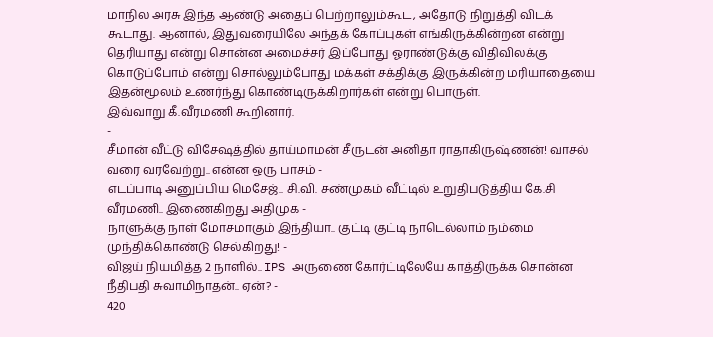மாநில அரசு இந்த ஆண்டு அதைப் பெற்றாலும்கூட, அதோடு நிறுத்தி விடக் கூடாது. ஆனால், இதுவரையிலே அந்தக் கோப்புகள் எங்கிருக்கின்றன என்று தெரியாது என்று சொன்ன அமைச்சர் இப்போது ஓராண்டுக்கு விதிவிலக்கு கொடுப்போம் என்று சொல்லும்போது மக்கள் சக்திக்கு இருக்கின்ற மரியாதையை இதன்மூலம் உணர்ந்து கொண்டிருக்கிறார்கள் என்று பொருள்.
இவ்வாறு கீ.வீரமணி கூறினார்.
-
சீமான் வீட்டு விசேஷத்தில் தாய்மாமன் சீருடன் அனிதா ராதாகிருஷ்ணன்! வாசல் வரை வரவேற்று.. என்ன ஒரு பாசம் -
எடப்பாடி அனுப்பிய மெசேஜ்.. சி.வி. சண்முகம் வீட்டில் உறுதிபடுத்திய கே.சி வீரமணி.. இணைகிறது அதிமுக -
நாளுக்கு நாள் மோசமாகும் இந்தியா.. குட்டி குட்டி நாடெல்லாம் நம்மை முந்திக்கொண்டு செல்கிறது! -
விஜய் நியமித்த 2 நாளில்.. IPS அருணை கோர்ட்டிலேயே காத்திருக்க சொன்ன நீதிபதி சுவாமிநாதன்.. ஏன்? -
420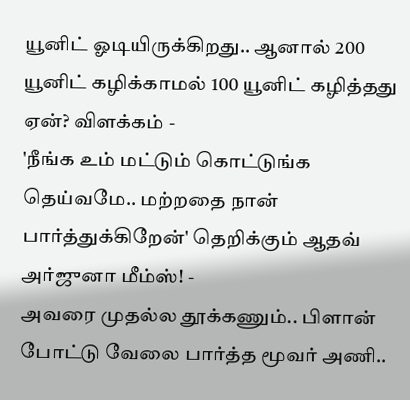யூனிட் ஓடியிருக்கிறது.. ஆனால் 200 யூனிட் கழிக்காமல் 100 யூனிட் கழித்தது ஏன்? விளக்கம் -
'நீங்க உம் மட்டும் கொட்டுங்க தெய்வமே.. மற்றதை நான் பார்த்துக்கிறேன்' தெறிக்கும் ஆதவ் அர்ஜுனா மீம்ஸ்! -
அவரை முதல்ல தூக்கணும்.. பிளான் போட்டு வேலை பார்த்த மூவர் அணி..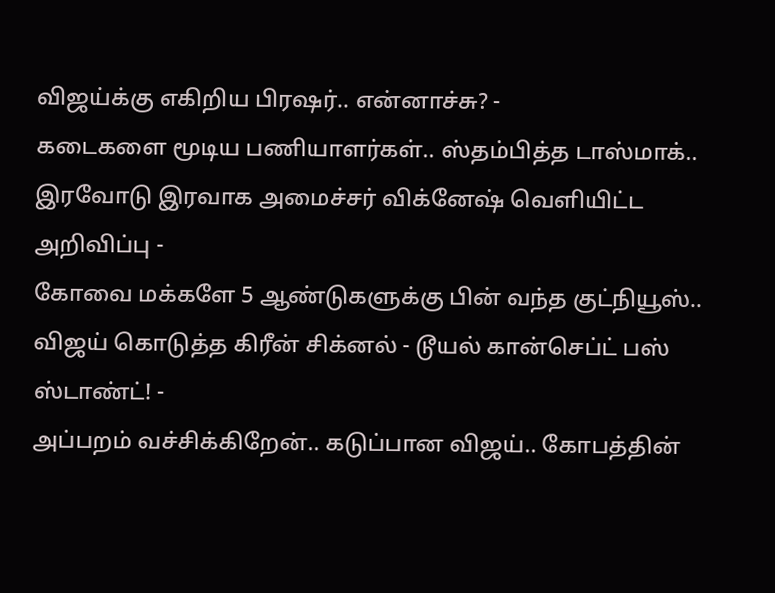விஜய்க்கு எகிறிய பிரஷர்.. என்னாச்சு? -
கடைகளை மூடிய பணியாளர்கள்.. ஸ்தம்பித்த டாஸ்மாக்.. இரவோடு இரவாக அமைச்சர் விக்னேஷ் வெளியிட்ட அறிவிப்பு -
கோவை மக்களே 5 ஆண்டுகளுக்கு பின் வந்த குட்நியூஸ்.. விஜய் கொடுத்த கிரீன் சிக்னல் - டூயல் கான்செப்ட் பஸ் ஸ்டாண்ட்! -
அப்பறம் வச்சிக்கிறேன்.. கடுப்பான விஜய்.. கோபத்தின்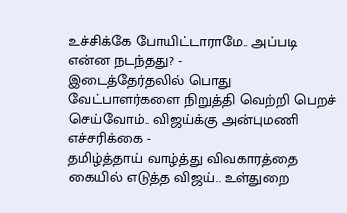உச்சிக்கே போயிட்டாராமே.. அப்படி என்ன நடந்தது? -
இடைத்தேர்தலில் பொது வேட்பாளர்களை நிறுத்தி வெற்றி பெறச் செய்வோம்.. விஜய்க்கு அன்புமணி எச்சரிக்கை -
தமிழ்த்தாய் வாழ்த்து விவகாரத்தை கையில் எடுத்த விஜய்.. உள்துறை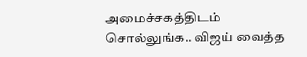அமைச்சகத்திடம் சொல்லுங்க.. விஜய் வைத்த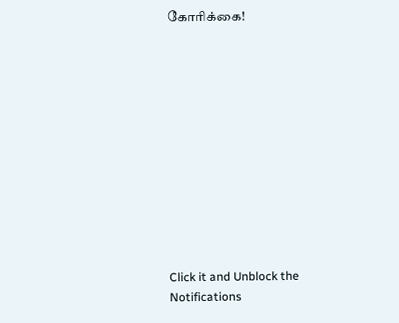கோரிக்கை!












Click it and Unblock the Notifications